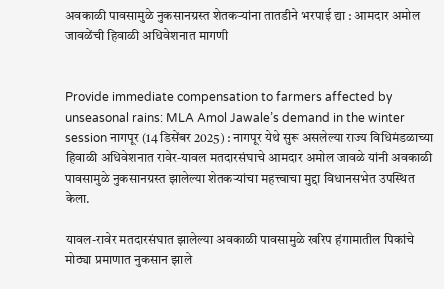अवकाळी पावसामुळे नुकसानग्रस्त शेतकर्‍यांना तातडीने भरपाई द्या : आमदार अमोल जावळेंची हिवाळी अधिवेशनात मागणी


Provide immediate compensation to farmers affected by unseasonal rains: MLA Amol Jawale’s demand in the winter session नागपूर (14 डिसेंबर 2025) : नागपूर येथे सुरू असलेल्या राज्य विधिमंडळाच्या हिवाळी अधिवेशनात रावेर-यावल मतदारसंघाचे आमदार अमोल जावळे यांनी अवकाळी पावसामुळे नुकसानग्रस्त झालेल्या शेतकर्‍यांचा महत्त्वाचा मुद्दा विधानसभेत उपस्थित केला.

यावल-रावेर मतदारसंघात झालेल्या अवकाळी पावसामुळे खरिप हंगामातील पिकांचे मोठ्या प्रमाणात नुकसान झाले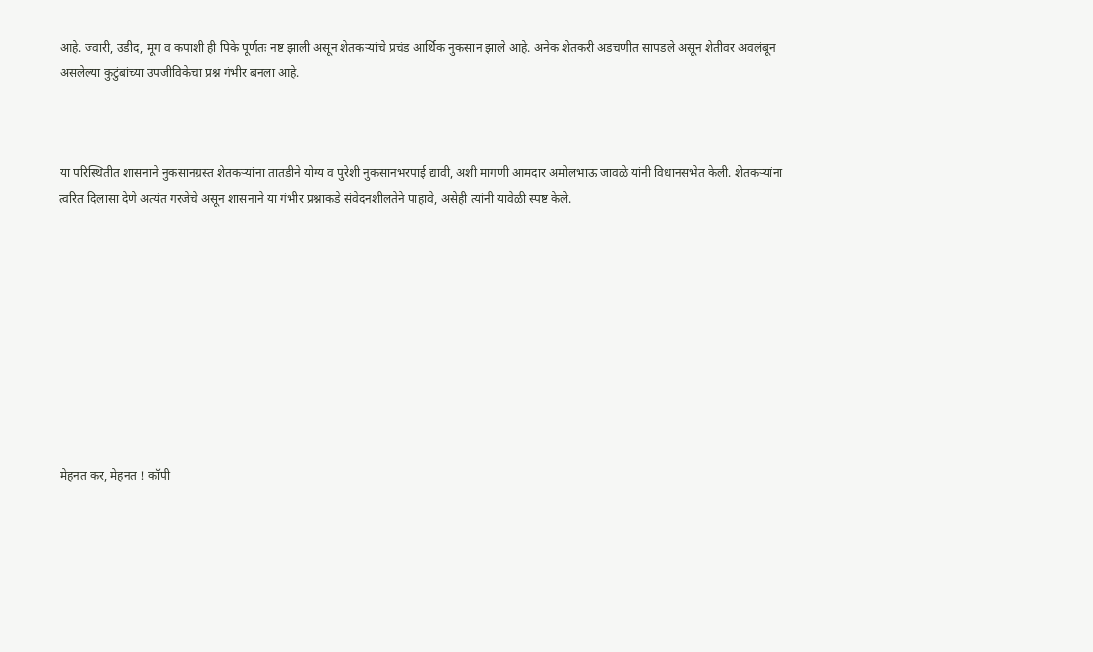आहे. ज्वारी, उडीद, मूग व कपाशी ही पिके पूर्णतः नष्ट झाली असून शेतकर्‍यांचे प्रचंड आर्थिक नुकसान झाले आहे. अनेक शेतकरी अडचणीत सापडले असून शेतीवर अवलंबून असलेल्या कुटुंबांच्या उपजीविकेचा प्रश्न गंभीर बनला आहे.



या परिस्थितीत शासनाने नुकसानग्रस्त शेतकर्‍यांना तातडीने योग्य व पुरेशी नुकसानभरपाई द्यावी, अशी मागणी आमदार अमोलभाऊ जावळे यांनी विधानसभेत केली. शेतकर्‍यांना त्वरित दिलासा देणे अत्यंत गरजेचे असून शासनाने या गंभीर प्रश्नाकडे संवेदनशीलतेने पाहावे, असेही त्यांनी यावेळी स्पष्ट केले.










मेहनत कर, मेहनत ! कॉपी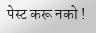पेस्ट करू नको !